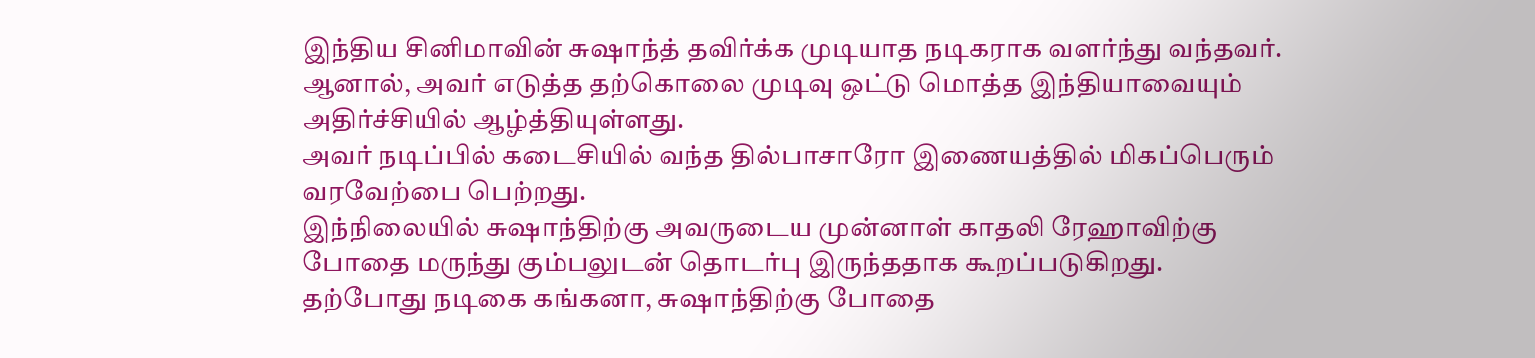இந்திய சினிமாவின் சுஷாந்த் தவிர்க்க முடியாத நடிகராக வளர்ந்து வந்தவர். ஆனால், அவர் எடுத்த தற்கொலை முடிவு ஒட்டு மொத்த இந்தியாவையும் அதிர்ச்சியில் ஆழ்த்தியுள்ளது.
அவர் நடிப்பில் கடைசியில் வந்த தில்பாசாரோ இணையத்தில் மிகப்பெரும் வரவேற்பை பெற்றது.
இந்நிலையில் சுஷாந்திற்கு அவருடைய முன்னாள் காதலி ரேஹாவிற்கு போதை மருந்து கும்பலுடன் தொடர்பு இருந்ததாக கூறப்படுகிறது.
தற்போது நடிகை கங்கனா, சுஷாந்திற்கு போதை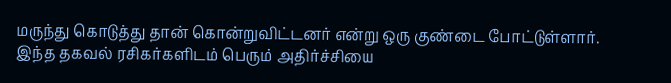மருந்து கொடுத்து தான் கொன்றுவிட்டனர் என்று ஒரு குண்டை போட்டுள்ளார்.
இந்த தகவல் ரசிகர்களிடம் பெரும் அதிர்ச்சியை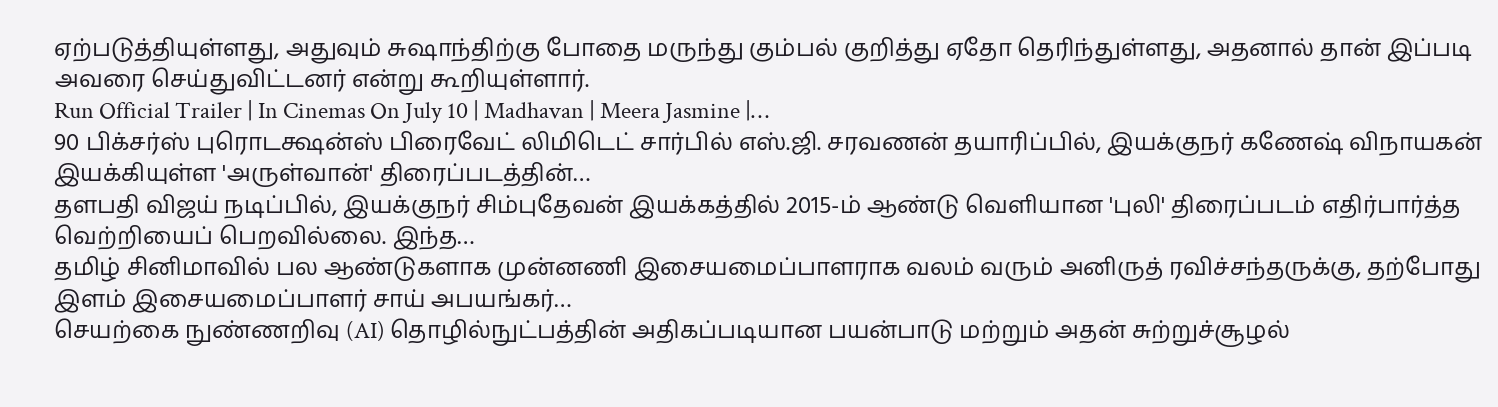ஏற்படுத்தியுள்ளது, அதுவும் சுஷாந்திற்கு போதை மருந்து கும்பல் குறித்து ஏதோ தெரிந்துள்ளது, அதனால் தான் இப்படி அவரை செய்துவிட்டனர் என்று கூறியுள்ளார்.
Run Official Trailer | In Cinemas On July 10 | Madhavan | Meera Jasmine |…
90 பிக்சர்ஸ் புரொடக்ஷன்ஸ் பிரைவேட் லிமிடெட் சார்பில் எஸ்.ஜி. சரவணன் தயாரிப்பில், இயக்குநர் கணேஷ் விநாயகன் இயக்கியுள்ள 'அருள்வான்' திரைப்படத்தின்…
தளபதி விஜய் நடிப்பில், இயக்குநர் சிம்புதேவன் இயக்கத்தில் 2015-ம் ஆண்டு வெளியான 'புலி' திரைப்படம் எதிர்பார்த்த வெற்றியைப் பெறவில்லை. இந்த…
தமிழ் சினிமாவில் பல ஆண்டுகளாக முன்னணி இசையமைப்பாளராக வலம் வரும் அனிருத் ரவிச்சந்தருக்கு, தற்போது இளம் இசையமைப்பாளர் சாய் அபயங்கர்…
செயற்கை நுண்ணறிவு (AI) தொழில்நுட்பத்தின் அதிகப்படியான பயன்பாடு மற்றும் அதன் சுற்றுச்சூழல்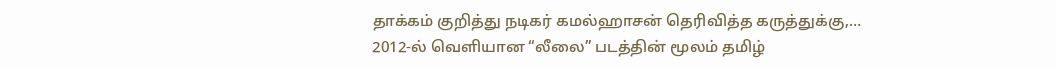தாக்கம் குறித்து நடிகர் கமல்ஹாசன் தெரிவித்த கருத்துக்கு,…
2012-ல் வெளியான “லீலை” படத்தின் மூலம் தமிழ்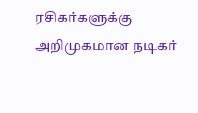ரசிகர்களுக்கு அறிமுகமான நடிகர்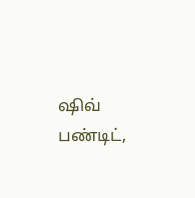ஷிவ் பண்டிட்,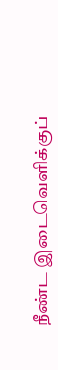நீண்ட இடைவெளிக்குப்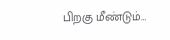பிறகு மீண்டும்…